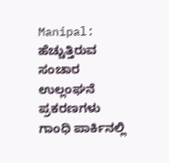Manipal: ಹೆಚ್ಚುತ್ತಿರುವ ಸಂಚಾರ ಉಲ್ಲಂಘನೆ ಪ್ರಕರಣಗಳು
ಗಾಂಧಿ ಪಾರ್ಕಿನಲ್ಲಿ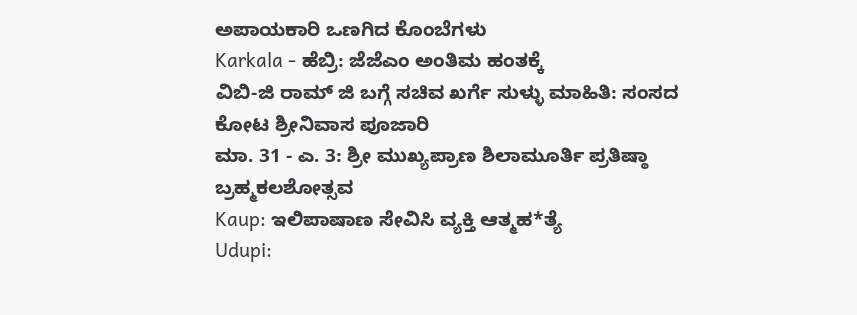ಅಪಾಯಕಾರಿ ಒಣಗಿದ ಕೊಂಬೆಗಳು
Karkala - ಹೆಬ್ರಿ: ಜೆಜೆಎಂ ಅಂತಿಮ ಹಂತಕ್ಕೆ
ವಿಬಿ-ಜಿ ರಾಮ್ ಜಿ ಬಗ್ಗೆ ಸಚಿವ ಖರ್ಗೆ ಸುಳ್ಳು ಮಾಹಿತಿ: ಸಂಸದ ಕೋಟ ಶ್ರೀನಿವಾಸ ಪೂಜಾರಿ
ಮಾ. 31 - ಎ. 3: ಶ್ರೀ ಮುಖ್ಯಪ್ರಾಣ ಶಿಲಾಮೂರ್ತಿ ಪ್ರತಿಷ್ಠಾ ಬ್ರಹ್ಮಕಲಶೋತ್ಸವ
Kaup: ಇಲಿಪಾಷಾಣ ಸೇವಿಸಿ ವ್ಯಕ್ತಿ ಆತ್ಮಹ*ತ್ಯೆ
Udupi: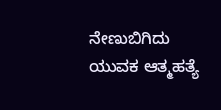ನೇಣುಬಿಗಿದು ಯುವಕ ಆತ್ಮಹತ್ಯೆ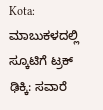Kota: ಮಾಬುಕಳದಲ್ಲಿ ಸ್ಕೂಟಿಗೆ ಟ್ರಕ್ ಢಿಕ್ಕಿ: ಸವಾರೆ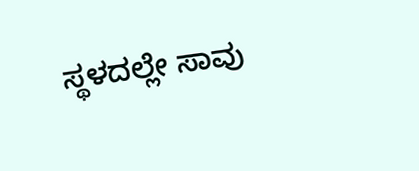ಸ್ಥಳದಲ್ಲೇ ಸಾವು